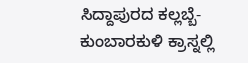ಸಿದ್ದಾಪುರದ ಕಲ್ಲಬ್ಬೆ-ಕುಂಬಾರಕುಳಿ ಕ್ರಾಸ್ನಲ್ಲಿ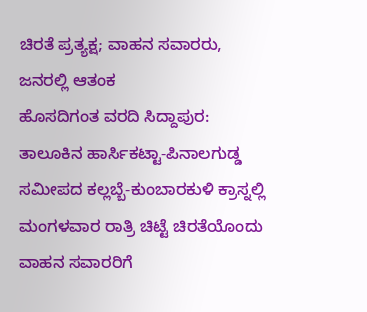ಚಿರತೆ ಪ್ರತ್ಯಕ್ಷ; ವಾಹನ ಸವಾರರು, ಜನರಲ್ಲಿ ಆತಂಕ
ಹೊಸದಿಗಂತ ವರದಿ ಸಿದ್ದಾಪುರ: ತಾಲೂಕಿನ ಹಾರ್ಸಿಕಟ್ಟಾ-ಪಿನಾಲಗುಡ್ಡ ಸಮೀಪದ ಕಲ್ಲಬ್ಬೆ-ಕುಂಬಾರಕುಳಿ ಕ್ರಾಸ್ನಲ್ಲಿ ಮಂಗಳವಾರ ರಾತ್ರಿ ಚಿಟ್ಟೆ ಚಿರತೆಯೊಂದು ವಾಹನ ಸವಾರರಿಗೆ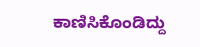ಕಾಣಿಸಿಕೊಂಡಿದ್ದು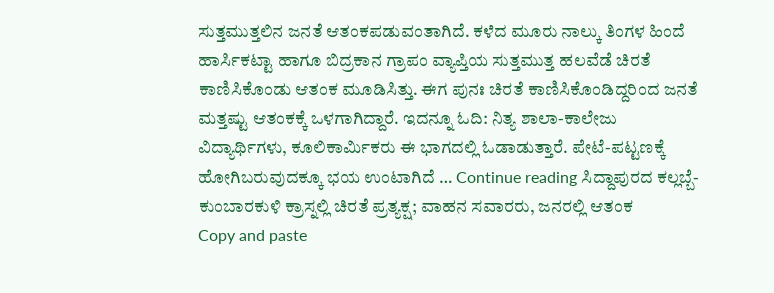ಸುತ್ತಮುತ್ತಲಿನ ಜನತೆ ಆತಂಕಪಡುವಂತಾಗಿದೆ. ಕಳೆದ ಮೂರು ನಾಲ್ಕು ತಿಂಗಳ ಹಿಂದೆ ಹಾರ್ಸಿಕಟ್ಟಾ ಹಾಗೂ ಬಿದ್ರಕಾನ ಗ್ರಾಪಂ ವ್ಯಾಪ್ತಿಯ ಸುತ್ತಮುತ್ತ ಹಲವೆಡೆ ಚಿರತೆ ಕಾಣಿಸಿಕೊಂಡು ಆತಂಕ ಮೂಡಿಸಿತ್ತು. ಈಗ ಪುನಃ ಚಿರತೆ ಕಾಣಿಸಿಕೊಂಡಿದ್ದರಿಂದ ಜನತೆ ಮತ್ತಷ್ಟು ಆತಂಕಕ್ಕೆ ಒಳಗಾಗಿದ್ದಾರೆ. ಇದನ್ನೂ ಓದಿ: ನಿತ್ಯ ಶಾಲಾ-ಕಾಲೇಜು ವಿದ್ಯಾರ್ಥಿಗಳು, ಕೂಲಿಕಾರ್ಮಿಕರು ಈ ಭಾಗದಲ್ಲಿ ಓಡಾಡುತ್ತಾರೆ. ಪೇಟೆ-ಪಟ್ಟಣಕ್ಕೆ ಹೋಗಿಬರುವುದಕ್ಕೂ ಭಯ ಉಂಟಾಗಿದೆ … Continue reading ಸಿದ್ದಾಪುರದ ಕಲ್ಲಬ್ಬೆ-ಕುಂಬಾರಕುಳಿ ಕ್ರಾಸ್ನಲ್ಲಿ ಚಿರತೆ ಪ್ರತ್ಯಕ್ಷ; ವಾಹನ ಸವಾರರು, ಜನರಲ್ಲಿ ಆತಂಕ
Copy and paste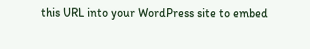this URL into your WordPress site to embed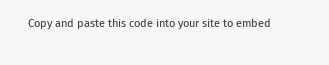Copy and paste this code into your site to embed